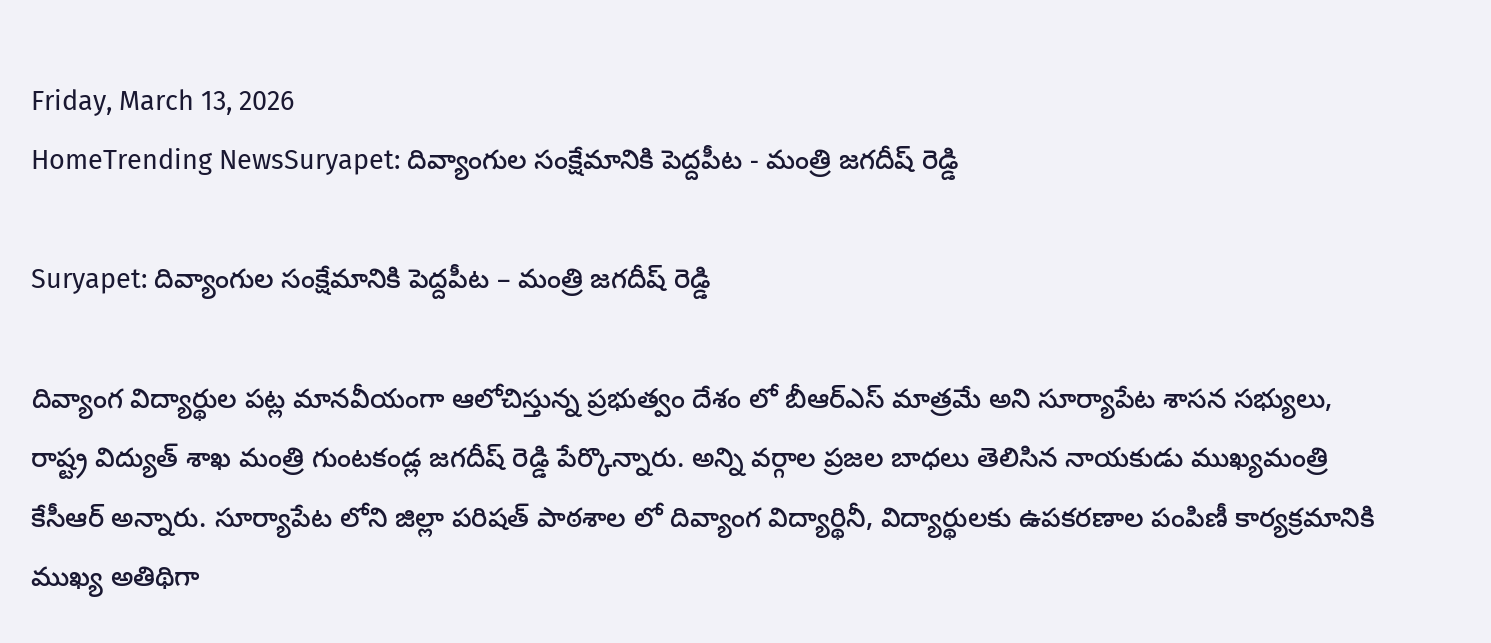Friday, March 13, 2026
HomeTrending NewsSuryapet: దివ్యాంగుల సంక్షేమానికి పెద్దపీట - మంత్రి జగదీష్ రెడ్డి

Suryapet: దివ్యాంగుల సంక్షేమానికి పెద్దపీట – మంత్రి జగదీష్ రెడ్డి

దివ్యాంగ విద్యార్థుల పట్ల మానవీయంగా ఆలోచిస్తున్న ప్రభుత్వం దేశం లో బీఆర్ఎస్ మాత్రమే అని సూర్యాపేట శాసన సభ్యులు, రాష్ట్ర విద్యుత్ శాఖ మంత్రి గుంటకండ్ల జగదీష్ రెడ్డి పేర్కొన్నారు. అన్ని వర్గాల ప్రజల బాధలు తెలిసిన నాయకుడు ముఖ్యమంత్రి కేసీఆర్ అన్నారు. సూర్యాపేట లోని జిల్లా పరిషత్ పాఠశాల లో దివ్యాంగ విద్యార్థినీ, విద్యార్థులకు ఉపకరణాల పంపిణీ కార్యక్రమానికి ముఖ్య అతిథిగా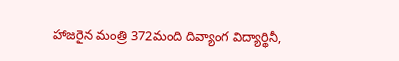హాజరైన మంత్రి 372మంది దివ్యాంగ విద్యార్థినీ,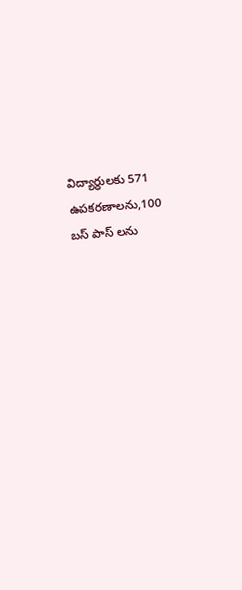విద్యార్ధులకు 571 ఉపకరణాలను,100 బస్ పాస్ లను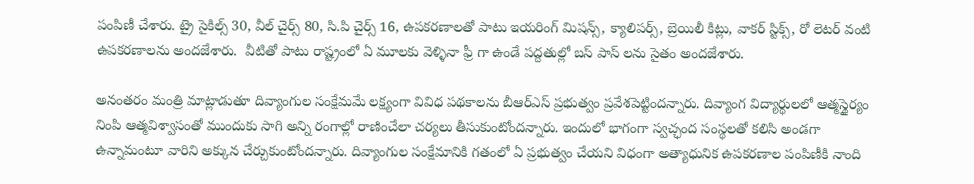పంపిణీ చేశారు. ట్రై సైకిల్స్ 30, వీల్ చైర్స్ 80, సి.పి చైర్స్ 16, ఉపకరణాలతో పాటు ఇయరింగ్ మిషన్స్, క్యాలిపర్స్, బ్రెయిలీ కిట్లు, వాకర్ స్టిక్స్, రో లెటర్ వంటి ఉపకరణాలను అందజేశారు.  వీటితో పాటు రాష్ట్రంలో ఏ మూలకు వెళ్ళినా ఫ్రీ గా ఉండే పద్దతుల్లో బస్ పాస్ లను సైతం అందజేశారు.

అనంతరం మంత్రి మాట్లాడుతూ దివ్యాంగుల సంక్షేమమే లక్ష్యంగా వివిధ పథకాలను బీఆర్ఎస్ ప్రభుత్వం ప్రవేశపెట్టిందన్నారు. దివ్యాంగ విద్యార్థులలో ఆత్మస్థైర్యం నింపి ఆత్మవిశ్వాసంతో ముందుకు సాగి అన్ని రంగాల్లో రాణించేలా చర్యలు తీసుకుంటోందన్నారు. ఇందులో భాగంగా స్వచ్ఛంద సంస్థలతో కలిసి అండగా ఉన్నామంటూ వారిని అక్కున చేర్చుకుంటోందన్నారు. దివ్యాంగుల సంక్షేమానికి గతంలో ఏ ప్రభుత్వం చేయని విధంగా అత్యాధునిక ఉపకరణాల పంపిణీకి నాంది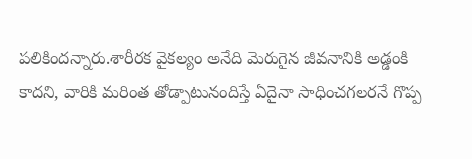పలికిందన్నారు.శారీరక వైకల్యం అనేది మెరుగైన జీవనానికి అడ్డంకి కాదని, వారికి మరింత తోడ్పాటునందిస్తే ఏదైనా సాధించగలరనే గొప్ప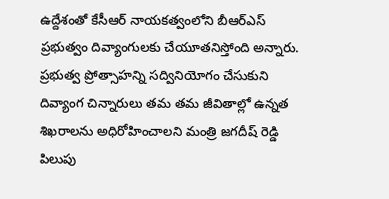ఉద్దేశంతో కేసీఆర్ నాయకత్వంలోని బీఆర్ఎస్ ప్రభుత్వం దివ్యాంగులకు చేయూతనిస్తోంది అన్నారు. ప్రభుత్వ ప్రోత్సాహన్ని సద్వినియోగం చేసుకుని దివ్యాంగ చిన్నారులు తమ తమ జీవితాల్లో ఉన్నత శిఖరాలను అధిరోహించాలని మంత్రి జగదీష్ రెడ్డి పిలుపు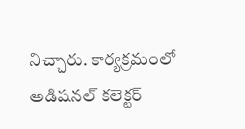నిచ్చారు. కార్యక్రమంలో అడిషనల్ కలెక్టర్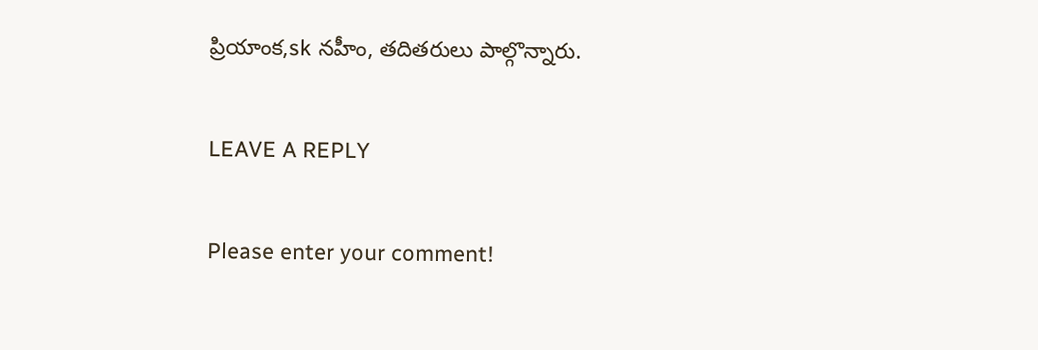ప్రియాంక,sk నహీం, తదితరులు పాల్గొన్నారు.

LEAVE A REPLY

Please enter your comment!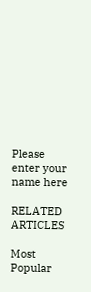Please enter your name here

RELATED ARTICLES

Most Popular